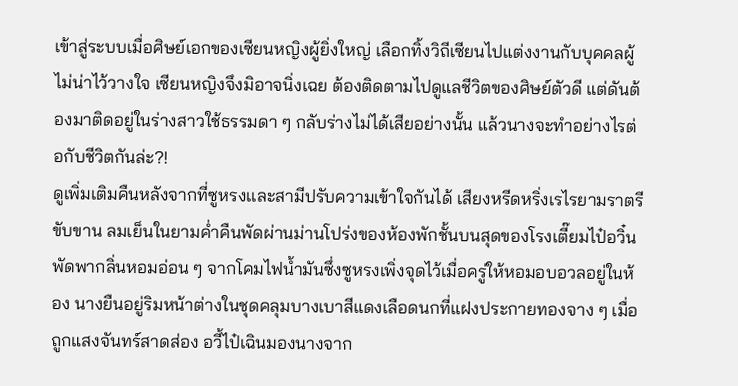เข้าสู่ระบบเมื่อศิษย์เอกของเซียนหญิงผู้ยิ่งใหญ่ เลือกทิ้งวิถีเซียนไปแต่งงานกับบุคคลผู้ไม่น่าไว้วางใจ เซียนหญิงจึงมิอาจนิ่งเฉย ต้องติดตามไปดูแลชีวิตของศิษย์ตัวดี แต่ดันต้องมาติดอยู่ในร่างสาวใช้ธรรมดา ๆ กลับร่างไม่ได้เสียอย่างนั้น แล้วนางจะทำอย่างไรต่อกับชีวิตกันล่ะ?!
ดูเพิ่มเติมคืนหลังจากที่ซูหรงเเละสามีปรับความเข้าใจกันได้ เสียงหรีดหริ่งเรไรยามราตรีขับขาน ลมเย็นในยามค่ำคืนพัดผ่านม่านโปร่งของห้องพักชั้นบนสุดของโรงเตี๊ยมไป๋อวิ๋น พัดพากลิ่นหอมอ่อน ๆ จากโคมไฟน้ำมันซึ่งซูหรงเพิ่งจุดไว้เมื่อครู่ให้หอมอบอวลอยู่ในห้อง นางยืนอยู่ริมหน้าต่างในชุดคลุมบางเบาสีแดงเลือดนกที่แฝงประกายทองจาง ๆ เมื่อถูกแสงจันทร์สาดส่อง อวี้ไป๋เฉินมองนางจาก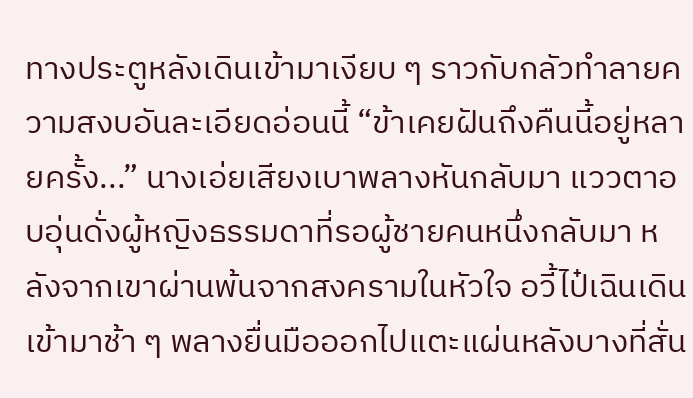ทางประตูหลังเดินเข้ามาเงียบ ๆ ราวกับกลัวทำลายความสงบอันละเอียดอ่อนนี้ “ข้าเคยฝันถึงคืนนี้อยู่หลายครั้ง...” นางเอ่ยเสียงเบาพลางหันกลับมา แววตาอบอุ่นดั่งผู้หญิงธรรมดาที่รอผู้ชายคนหนึ่งกลับมา หลังจากเขาผ่านพ้นจากสงครามในหัวใจ อวี้ไป๋เฉินเดินเข้ามาช้า ๆ พลางยื่นมือออกไปแตะแผ่นหลังบางที่สั่น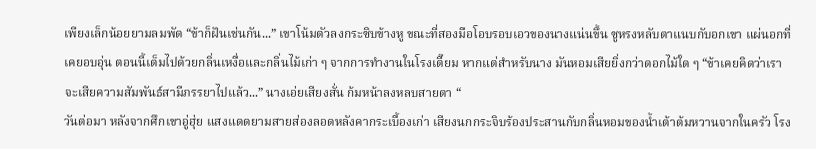เพียงเล็กน้อยยามลมพัด “ข้าก็ฝันเช่นกัน...” เขาโน้มตัวลงกระซิบข้างหู ขณะที่สองมือโอบรอบเอวของนางแน่นขึ้น ซูหรงหลับตาแนบกับอกเขา แผ่นอกที่เคยอบอุ่น ตอนนี้เต็มไปด้วยกลิ่นเหงื่อและกลิ่นไม้เก่า ๆ จากการทำงานในโรงเตี๊ยม หากแต่สำหรับนาง มันหอมเสียยิ่งกว่าดอกไม้ใด ๆ “ข้าเคยคิดว่าเราจะเสียความสัมพันธ์สามีภรรยาไปแล้ว...” นางเอ่ยเสียงสั่น ก้มหน้าลงหลบสายตา “
วันต่อมา หลังจากศึกเขาอู่ฮุ่ย แสงแดดยามสายส่องลอดหลังคากระเบื้องเก่า เสียงนกกระจิบร้องประสานกับกลิ่นหอมของน้ำเต้าต้มหวานจากในครัว โรง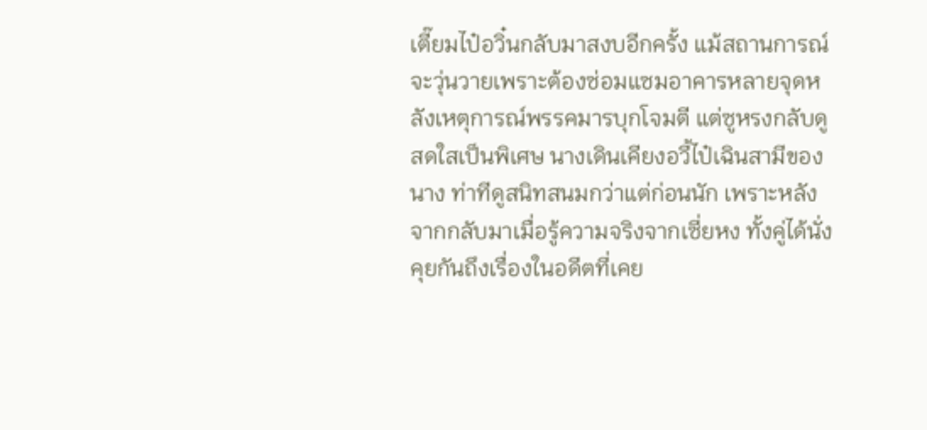เตี๊ยมไป๋อวิ๋นกลับมาสงบอีกครั้ง แม้สถานการณ์จะวุ่นวายเพราะต้องซ่อมแซมอาคารหลายจุดหลังเหตุการณ์พรรคมารบุกโจมตี แต่ซูหรงกลับดูสดใสเป็นพิเศษ นางเดินเคียงอวี้ไป๋เฉินสามีของนาง ท่าทีดูสนิทสนมกว่าแต่ก่อนนัก เพราะหลังจากกลับมาเมื่อรู้ความจริงจากเซี่ยหง ทั้งคู่ได้นั่งคุยกันถึงเรื่องในอดีตที่เคย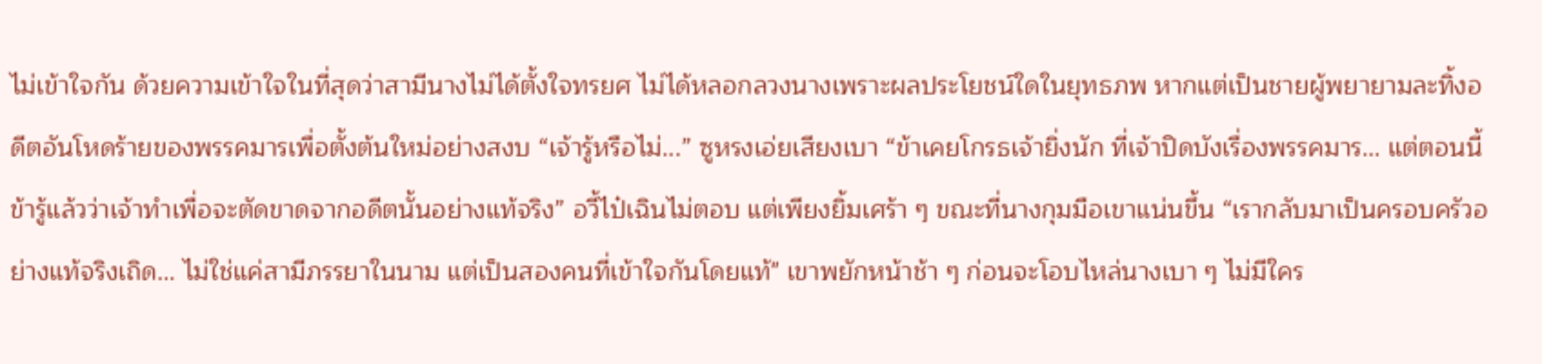ไม่เข้าใจกัน ด้วยความเข้าใจในที่สุดว่าสามีนางไม่ได้ตั้งใจทรยศ ไม่ได้หลอกลวงนางเพราะผลประโยชน์ใดในยุทธภพ หากแต่เป็นชายผู้พยายามละทิ้งอดีตอันโหดร้ายของพรรคมารเพื่อตั้งต้นใหม่อย่างสงบ “เจ้ารู้หรือไม่...” ซูหรงเอ่ยเสียงเบา “ข้าเคยโกรธเจ้ายิ่งนัก ที่เจ้าปิดบังเรื่องพรรคมาร... แต่ตอนนี้ ข้ารู้แล้วว่าเจ้าทำเพื่อจะตัดขาดจากอดีตนั้นอย่างแท้จริง” อวี้ไป๋เฉินไม่ตอบ แต่เพียงยิ้มเศร้า ๆ ขณะที่นางกุมมือเขาแน่นขึ้น “เรากลับมาเป็นครอบครัวอย่างแท้จริงเถิด... ไม่ใช่แค่สามีภรรยาในนาม แต่เป็นสองคนที่เข้าใจกันโดยแท้" เขาพยักหน้าช้า ๆ ก่อนจะโอบไหล่นางเบา ๆ ไม่มีใคร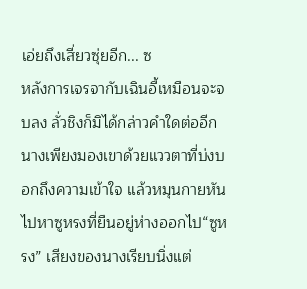เอ่ยถึงเสี่ยวซุ่ยอีก... ซ
หลังการเจรจากับเฉินอี้เหมือนจะจบลง ลั่วชิงก็มิได้กล่าวคำใดต่ออีก นางเพียงมองเขาด้วยแววตาที่บ่งบอกถึงความเข้าใจ แล้วหมุนกายหันไปหาซูหรงที่ยืนอยู่ห่างออกไป“ซูหรง” เสียงของนางเรียบนิ่งแต่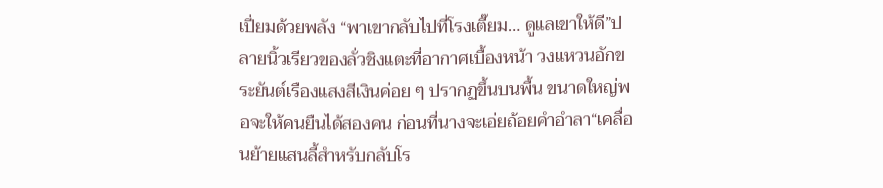เปี่ยมด้วยพลัง “พาเขากลับไปที่โรงเตี๊ยม… ดูแลเขาให้ดี”ปลายนิ้วเรียวของลั่วชิงแตะที่อากาศเบื้องหน้า วงแหวนอักขระยันต์เรืองแสงสีเงินค่อย ๆ ปรากฏขึ้นบนพื้น ขนาดใหญ่พอจะให้คนยืนได้สองคน ก่อนที่นางจะเอ่ยถ้อยคำอำลา“เคลื่อนย้ายแสนลี้สำหรับกลับโร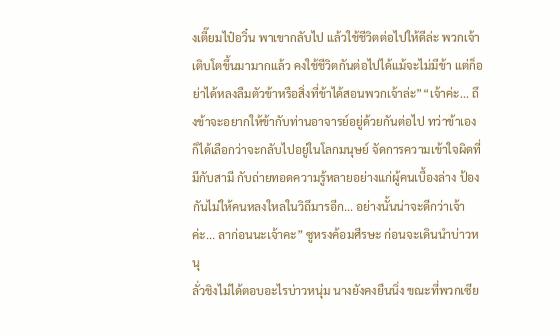งเตี๊ยมไป๋อวิ๋น พาเขากลับไป แล้วใช้ชีวิตต่อไปให้ดีล่ะ พวกเจ้าเติบโตขึ้นมามากแล้ว คงใช้ชีวิตกันต่อไปได้แม้จะไม่มีข้า แต่ก็อย่าได้หลงลืมตัวข้าหรือสิ่งที่ข้าได้สอนพวกเจ้าล่ะ”“เจ้าค่ะ... ถึงข้าจะอยากให้ข้ากับท่านอาจารย์อยู่ด้วยกันต่อไป ทว่าข้าเองก็ได้เลือกว่าจะกลับไปอยู่ในโลกมนุษย์ จัดการความเข้าใจผิดที่มีกับสามี กับถ่ายทอดความรู้หลายอย่างแก่ผู้คนเบื้องล่าง ป้องกันไม่ให้คนหลงใหลในวิถึมารอีก... อย่างนั้นน่าจะดีกว่าเจ้าค่ะ... ลาก่อนนะเจ้าคะ” ซูหรงค้อมศีรษะ ก่อนจะเดินนำบ่าวหนุ
ลั่วชิงไม่ได้ตอบอะไรบ่าวหนุ่ม นางยังคงยืนนิ่ง ขณะที่พวกเซีย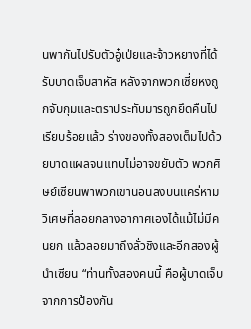นพากันไปรับตัวอู๋เป่ยและจ้าวหยางที่ได้รับบาดเจ็บสาหัส หลังจากพวกเซี่ยหงถูกจับกุมและตราประทับมารถูกยึดคืนไปเรียบร้อยแล้ว ร่างของทั้งสองเต็มไปด้วยบาดแผลจนแทบไม่อาจขยับตัว พวกศิษย์เซียนพาพวกเขานอนลงบนแคร่หามวิเศษที่ลอยกลางอากาศเองได้แม้ไม่มีคนยก แล้วลอยมาถึงลั่วชิงและอีกสองผู้นำเซียน “ท่านทั้งสองคนนี้ คือผู้บาดเจ็บจากการป้องกัน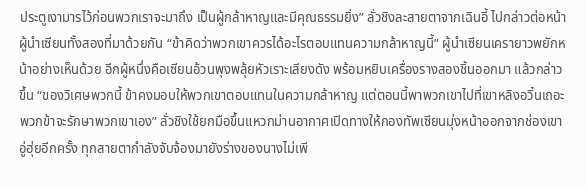ประตูเงามารไว้ก่อนพวกเราจะมาถึง เป็นผู้กล้าหาญและมีคุณธรรมยิ่ง” ลั่วชิงละสายตาจากเฉินอี้ ไปกล่าวต่อหน้าผู้นำเซียนทั้งสองที่มาด้วยกัน “ข้าคิดว่าพวกเขาควรได้อะไรตอบแทนความกล้าหาญนี้” ผู้นำเซียนเครายาวพยักหน้าอย่างเห็นด้วย อีกผู้หนึ่งคือเซียนอ้วนพุงพลุ้ยหัวเราะเสียงดัง พร้อมหยิบเครื่องรางสองชิ้นออกมา แล้วกล่าวขึ้น “ของวิเศษพวกนี้ ข้าคงมอบให้พวกเขาตอบแทนในความกล้าหาญ แต่ตอนนี้พาพวกเขาไปที่เขาหลิงอวิ๋นเถอะ พวกข้าจะรักษาพวกเขาเอง” ลั่วชิงใช้ยกมือขึ้นแหวกม่านอากาศเปิดทางให้กองทัพเซียนมุ่งหน้าออกจากช่องเขาอู่ฮุ่ยอีกครั้ง ทุกสายตากำลังจับจ้องมายังร่างของนางไม่เพี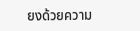ยงด้วยความ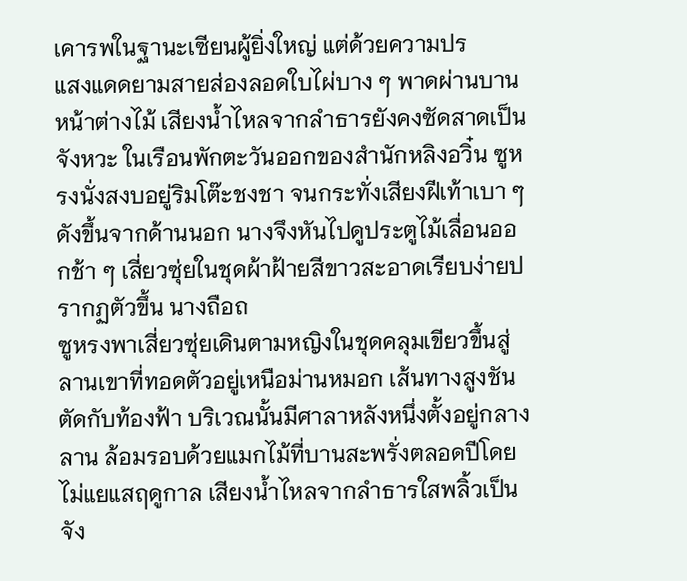เคารพในฐานะเซียนผู้ยิ่งใหญ่ แต่ด้วยความปร
แสงแดดยามสายส่องลอดใบไผ่บาง ๆ พาดผ่านบานหน้าต่างไม้ เสียงน้ำไหลจากลำธารยังคงซัดสาดเป็นจังหวะ ในเรือนพักตะวันออกของสำนักหลิงอวิ๋น ซูหรงนั่งสงบอยู่ริมโต๊ะชงชา จนกระทั่งเสียงฝีเท้าเบา ๆ ดังขึ้นจากด้านนอก นางจึงหันไปดูประตูไม้เลื่อนออกช้า ๆ เสี่ยวซุ่ยในชุดผ้าฝ้ายสีขาวสะอาดเรียบง่ายปรากฏตัวขึ้น นางถือถ
ซูหรงพาเสี่ยวซุ่ยเดินตามหญิงในชุดคลุมเขียวขึ้นสู่ลานเขาที่ทอดตัวอยู่เหนือม่านหมอก เส้นทางสูงชันตัดกับท้องฟ้า บริเวณนั้นมีศาลาหลังหนึ่งตั้งอยู่กลางลาน ล้อมรอบด้วยแมกไม้ที่บานสะพรั่งตลอดปีโดยไม่แยแสฤดูกาล เสียงน้ำไหลจากลำธารใสพลิ้วเป็นจัง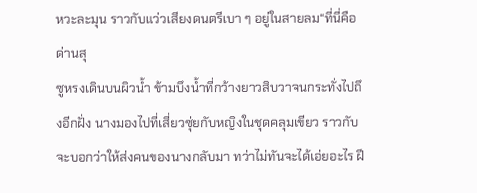หวะละมุน ราวกับแว่วเสียงดนตรีเบา ๆ อยู่ในสายลม“ที่นี่คือด่านสุ
ซูหรงเดินบนผิวน้ำ ข้ามบึงน้ำที่กว้างยาวสิบวาจนกระทั่งไปถึงอีกฝั่ง นางมองไปที่เสี่ยวซุ่ยกับหญิงในชุดคลุมเขียว ราวกับจะบอกว่าให้ส่งคนของนางกลับมา ทว่าไม่ทันจะได้เอ่ยอะไร ฝี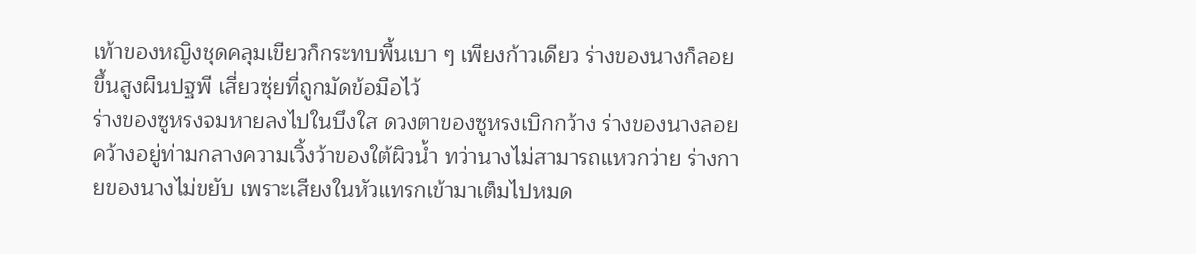เท้าของหญิงชุดคลุมเขียวก็กระทบพื้นเบา ๆ เพียงก้าวเดียว ร่างของนางก็ลอยขึ้นสูงผืนปฐพี เสี่ยวซุ่ยที่ถูกมัดข้อมือไว้
ร่างของซูหรงจมหายลงไปในบึงใส ดวงตาของซูหรงเบิกกว้าง ร่างของนางลอยคว้างอยู่ท่ามกลางความเวิ้งว้าของใต้ผิวน้ำ ทว่านางไม่สามารถแหวกว่าย ร่างกายของนางไม่ขยับ เพราะเสียงในหัวแทรกเข้ามาเต็มไปหมด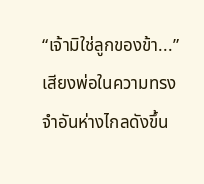“เจ้ามิใช่ลูกของข้า...”เสียงพ่อในความทรงจำอันห่างไกลดังขึ้น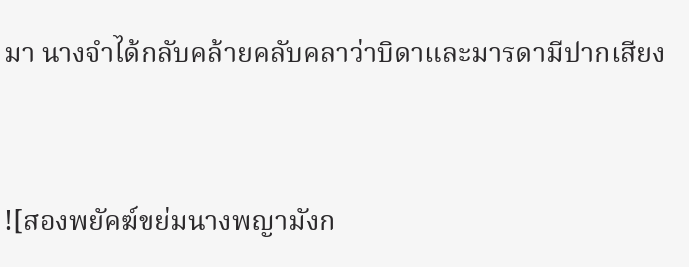มา นางจำได้กลับคล้ายคลับคลาว่าบิดาและมารดามีปากเสียง



![สองพยัคฆ์ขย่มนางพญามังก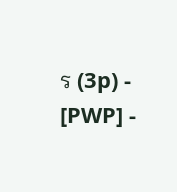ร (3p) - [PWP] -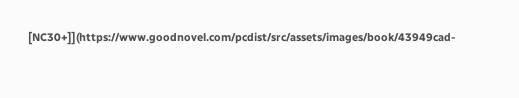[NC30+]](https://www.goodnovel.com/pcdist/src/assets/images/book/43949cad-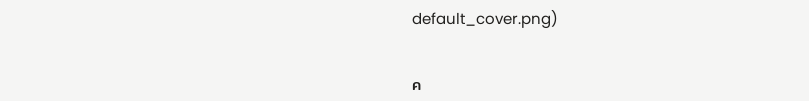default_cover.png)


ค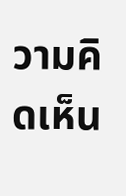วามคิดเห็น